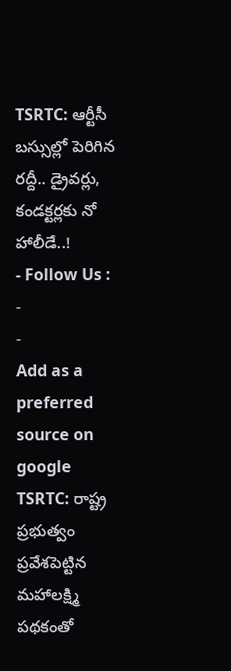TSRTC: ఆర్టీసీ బస్సుల్లో పెరిగిన రద్దీ.. డ్రైవర్లు, కండక్టర్లకు నో హాలీడే..!
- Follow Us :
-
-
Add as a preferred
source on google
TSRTC: రాష్ట్ర ప్రభుత్వం ప్రవేశపెట్టిన మహాలక్ష్మి పథకంతో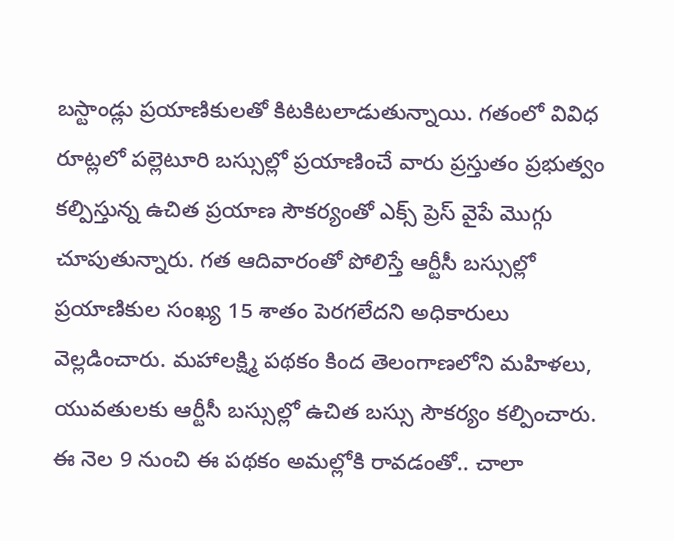బస్టాండ్లు ప్రయాణికులతో కిటకిటలాడుతున్నాయి. గతంలో వివిధ రూట్లలో పల్లెటూరి బస్సుల్లో ప్రయాణించే వారు ప్రస్తుతం ప్రభుత్వం కల్పిస్తున్న ఉచిత ప్రయాణ సౌకర్యంతో ఎక్స్ ప్రెస్ వైపే మొగ్గు చూపుతున్నారు. గత ఆదివారంతో పోలిస్తే ఆర్టీసీ బస్సుల్లో ప్రయాణికుల సంఖ్య 15 శాతం పెరగలేదని అధికారులు వెల్లడించారు. మహాలక్ష్మి పథకం కింద తెలంగాణలోని మహిళలు, యువతులకు ఆర్టీసీ బస్సుల్లో ఉచిత బస్సు సౌకర్యం కల్పించారు. ఈ నెల 9 నుంచి ఈ పథకం అమల్లోకి రావడంతో.. చాలా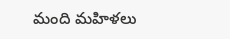మంది మహిళలు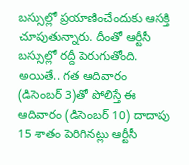బస్సుల్లో ప్రయాణించేందుకు ఆసక్తి చూపుతున్నారు. దీంతో ఆర్టీసీ బస్సుల్లో రద్దీ పెరుగుతోంది. అయితే.. గత ఆదివారం (డిసెంబర్ 3)తో పోలిస్తే ఈ ఆదివారం (డిసెంబర్ 10) దాదాపు 15 శాతం పెరిగినట్లు ఆర్టీసీ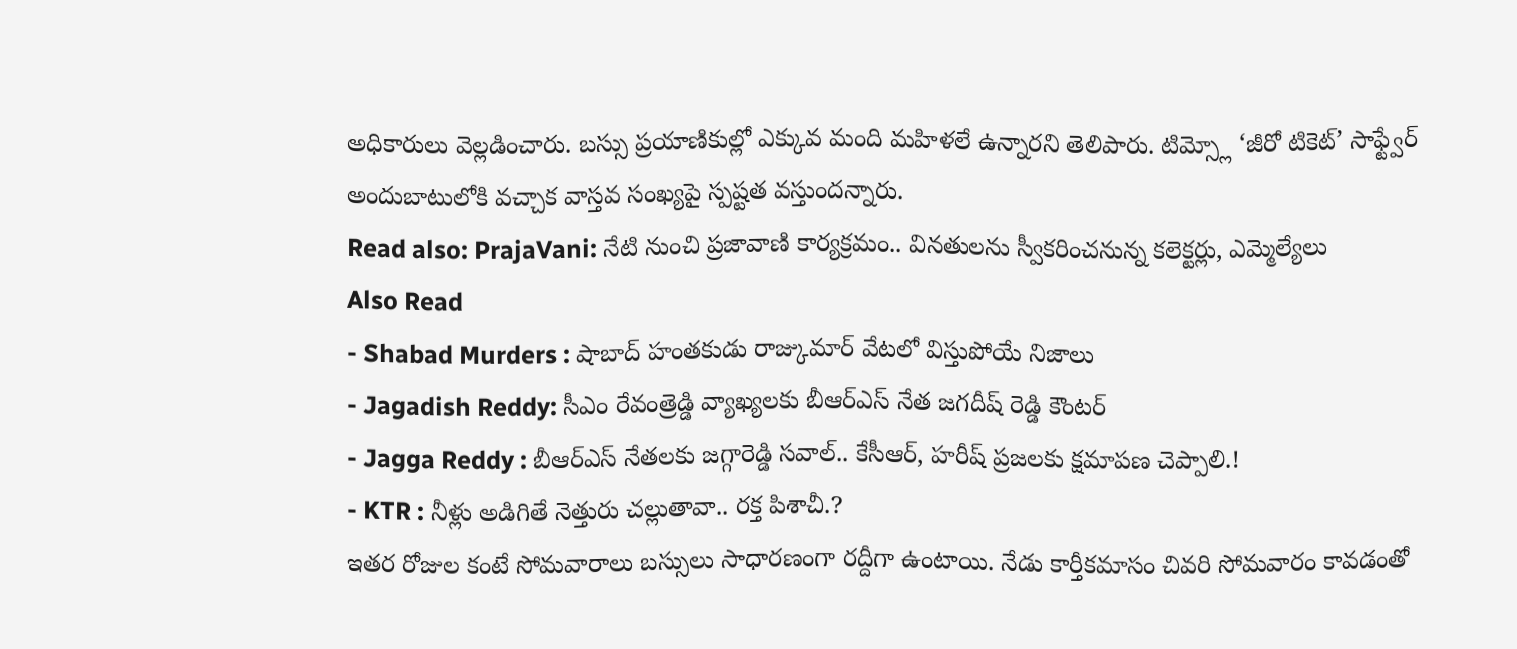అధికారులు వెల్లడించారు. బస్సు ప్రయాణికుల్లో ఎక్కువ మంది మహిళలే ఉన్నారని తెలిపారు. టిమ్స్లో ‘జీరో టికెట్’ సాఫ్ట్వేర్ అందుబాటులోకి వచ్చాక వాస్తవ సంఖ్యపై స్పష్టత వస్తుందన్నారు.
Read also: PrajaVani: నేటి నుంచి ప్రజావాణి కార్యక్రమం.. వినతులను స్వీకరించనున్న కలెక్టర్లు, ఎమ్మెల్యేలు
Also Read
- Shabad Murders : షాబాద్ హంతకుడు రాజ్కుమార్ వేటలో విస్తుపోయే నిజాలు
- Jagadish Reddy: సీఎం రేవంత్రెడ్డి వ్యాఖ్యలకు బీఆర్ఎస్ నేత జగదీష్ రెడ్డి కౌంటర్
- Jagga Reddy : బీఆర్ఎస్ నేతలకు జగ్గారెడ్డి సవాల్.. కేసీఆర్, హరీష్ ప్రజలకు క్షమాపణ చెప్పాలి.!
- KTR : నీళ్లు అడిగితే నెత్తురు చల్లుతావా.. రక్త పిశాచీ.?
ఇతర రోజుల కంటే సోమవారాలు బస్సులు సాధారణంగా రద్దీగా ఉంటాయి. నేడు కార్తీకమాసం చివరి సోమవారం కావడంతో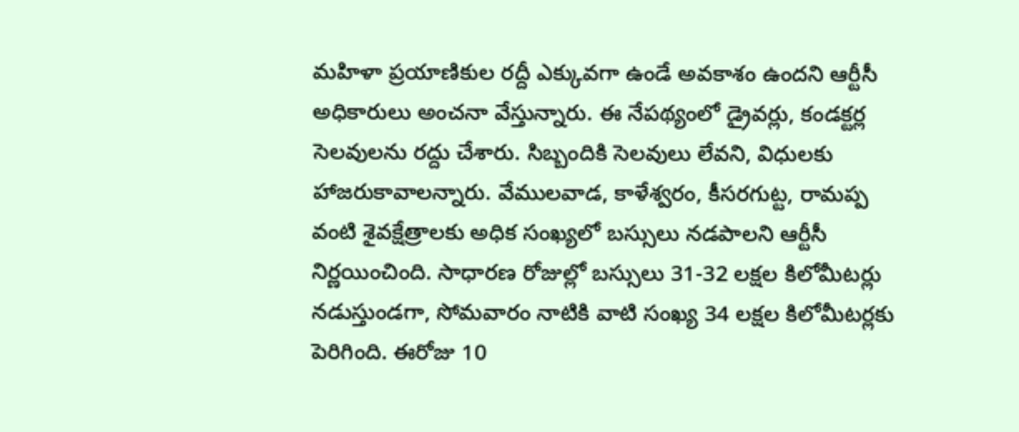మహిళా ప్రయాణికుల రద్దీ ఎక్కువగా ఉండే అవకాశం ఉందని ఆర్టీసీ అధికారులు అంచనా వేస్తున్నారు. ఈ నేపథ్యంలో డ్రైవర్లు, కండక్టర్ల సెలవులను రద్దు చేశారు. సిబ్బందికి సెలవులు లేవని, విధులకు హాజరుకావాలన్నారు. వేములవాడ, కాళేశ్వరం, కీసరగుట్ట, రామప్ప వంటి శైవక్షేత్రాలకు అధిక సంఖ్యలో బస్సులు నడపాలని ఆర్టీసీ నిర్ణయించింది. సాధారణ రోజుల్లో బస్సులు 31-32 లక్షల కిలోమీటర్లు నడుస్తుండగా, సోమవారం నాటికి వాటి సంఖ్య 34 లక్షల కిలోమీటర్లకు పెరిగింది. ఈరోజు 10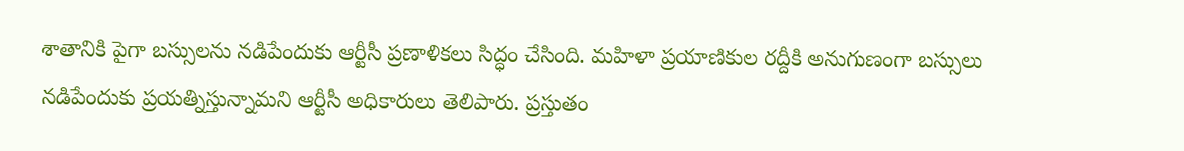శాతానికి పైగా బస్సులను నడిపేందుకు ఆర్టీసీ ప్రణాళికలు సిద్ధం చేసింది. మహిళా ప్రయాణికుల రద్దీకి అనుగుణంగా బస్సులు నడిపేందుకు ప్రయత్నిస్తున్నామని ఆర్టీసీ అధికారులు తెలిపారు. ప్రస్తుతం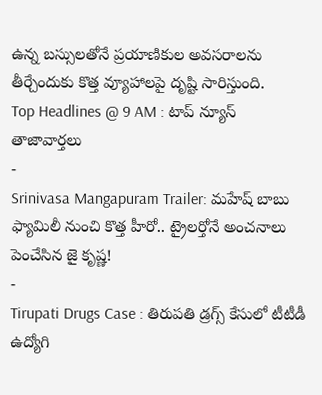ఉన్న బస్సులతోనే ప్రయాణికుల అవసరాలను తీర్చేందుకు కొత్త వ్యూహాలపై దృష్టి సారిస్తుంది.
Top Headlines @ 9 AM : టాప్ న్యూస్
తాజావార్తలు
-
Srinivasa Mangapuram Trailer: మహేష్ బాబు ఫ్యామిలీ నుంచి కొత్త హీరో.. ట్రైలర్తోనే అంచనాలు పెంచేసిన జై కృష్ణ!
-
Tirupati Drugs Case : తిరుపతి డ్రగ్స్ కేసులో టీటీడీ ఉద్యోగి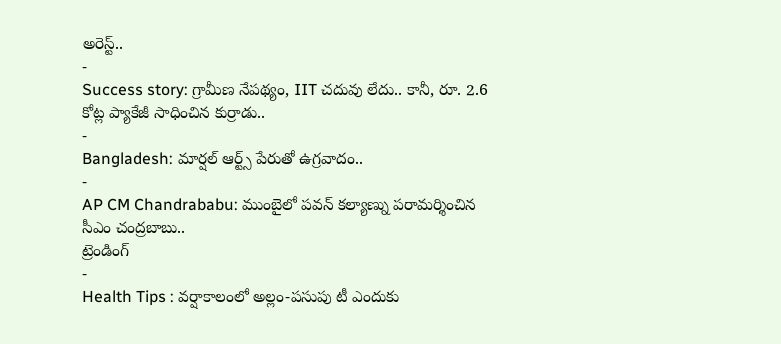అరెస్ట్..
-
Success story: గ్రామీణ నేపథ్యం, IIT చదువు లేదు.. కానీ, రూ. 2.6 కోట్ల ప్యాకేజీ సాధించిన కుర్రాడు..
-
Bangladesh: మార్షల్ ఆర్ట్స్ పేరుతో ఉగ్రవాదం..
-
AP CM Chandrababu: ముంబైలో పవన్ కల్యాణ్ను పరామర్శించిన సీఎం చంద్రబాబు..
ట్రెండింగ్
-
Health Tips : వర్షాకాలంలో అల్లం-పసుపు టీ ఎందుకు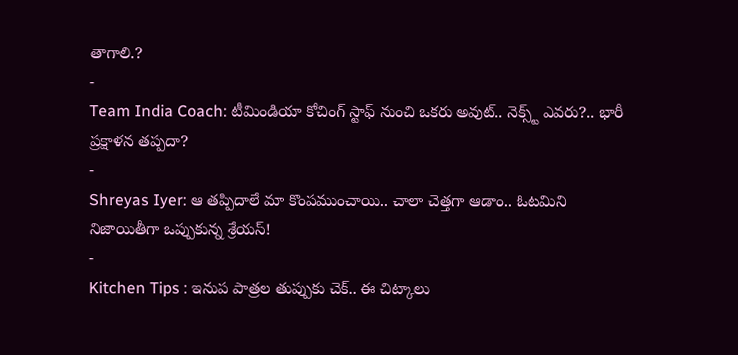తాగాలి.?
-
Team India Coach: టీమిండియా కోచింగ్ స్టాఫ్ నుంచి ఒకరు అవుట్.. నెక్స్ట్ ఎవరు?.. భారీ ప్రక్షాళన తప్పదా?
-
Shreyas Iyer: ఆ తప్పిదాలే మా కొంపముంచాయి.. చాలా చెత్తగా ఆడాం.. ఓటమిని నిజాయితీగా ఒప్పుకున్న శ్రేయస్!
-
Kitchen Tips : ఇనుప పాత్రల తుప్పుకు చెక్.. ఈ చిట్కాలు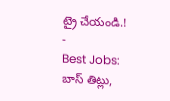ట్రై చేయండి.!
-
Best Jobs: బాస్ తిట్లు,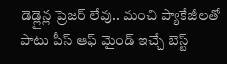డెడ్లైన్ల ప్రెజర్ లేవు.. మంచి ప్యాకేజీలతో పాటు పీస్ ఆఫ్ మైండ్ ఇచ్చే బెస్ట్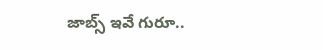జాబ్స్ ఇవే గురూ..